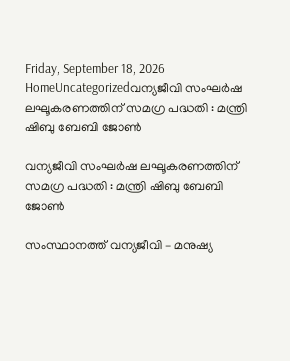Friday, September 18, 2026
HomeUncategorizedവന്യജീവി സംഘര്‍ഷ ലഘൂകരണത്തിന് സമഗ്ര പദ്ധതി : മന്ത്രി ഷിബു ബേബി ജോണ്‍

വന്യജീവി സംഘര്‍ഷ ലഘൂകരണത്തിന് സമഗ്ര പദ്ധതി : മന്ത്രി ഷിബു ബേബി ജോണ്‍

സംസ്ഥാനത്ത് വന്യജീവി – മനുഷ്യ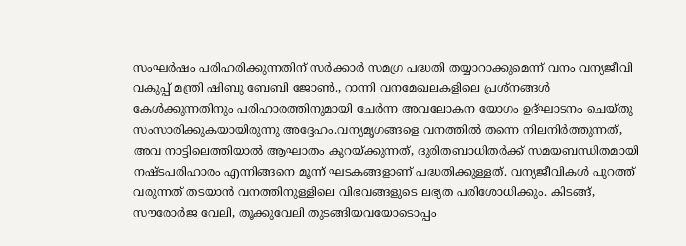സംഘര്‍ഷം പരിഹരിക്കുന്നതിന് സര്‍ക്കാര്‍ സമഗ്ര പദ്ധതി തയ്യാറാക്കുമെന്ന് വനം വന്യജീവി വകുപ്പ് മന്ത്രി ഷിബു ബേബി ജോണ്‍., റാന്നി വനമേഖലകളിലെ പ്രശ്‌നങ്ങള്‍ കേള്‍ക്കുന്നതിനും പരിഹാരത്തിനുമായി ചേര്‍ന്ന അവലോകന യോഗം ഉദ്ഘാടനം ചെയ്തു സംസാരിക്കുകയായിരുന്നു അദ്ദേഹം.വന്യമൃഗങ്ങളെ വനത്തില്‍ തന്നെ നിലനിര്‍ത്തുന്നത്, അവ നാട്ടിലെത്തിയാല്‍ ആഘാതം കുറയ്ക്കുന്നത്, ദുരിതബാധിതര്‍ക്ക് സമയബന്ധിതമായി നഷ്ടപരിഹാരം എന്നിങ്ങനെ മൂന്ന് ഘടകങ്ങളാണ് പദ്ധതിക്കുള്ളത്. വന്യജീവികള്‍ പുറത്ത് വരുന്നത് തടയാന്‍ വനത്തിനുള്ളിലെ വിഭവങ്ങളുടെ ലഭ്യത പരിശോധിക്കും. കിടങ്ങ്, സൗരോര്‍ജ വേലി, തൂക്കുവേലി തുടങ്ങിയവയോടൊപ്പം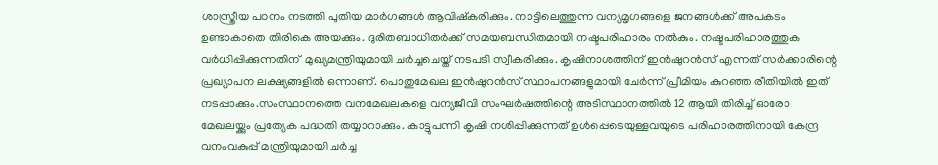ശാസ്ത്രീയ പഠനം നടത്തി പുതിയ മാര്‍ഗങ്ങള്‍ ആവിഷ്‌കരിക്കും. നാട്ടിലെത്തുന്ന വന്യമൃഗങ്ങളെ ജനങ്ങള്‍ക്ക് അപകടം ഉണ്ടാകാതെ തിരികെ അയക്കും. ദുരിതബാധിതര്‍ക്ക് സമയബന്ധിതമായി നഷ്ടപരിഹാരം നല്‍കും. നഷ്ടപരിഹാരത്തുക വര്‍ധിപ്പിക്കുന്നതിന്  മുഖ്യമന്ത്രിയുമായി ചര്‍ച്ചചെയ്ത് നടപടി സ്വീകരിക്കും. കൃഷിനാശത്തിന് ഇന്‍ഷുറന്‍സ് എന്നത് സര്‍ക്കാരിന്റെ പ്രഖ്യാപന ലക്ഷ്യങ്ങളില്‍ ഒന്നാണ്. പൊതുമേഖല ഇന്‍ഷുറന്‍സ് സ്ഥാപനങ്ങളുമായി ചേര്‍ന്ന് പ്രീമിയം കുറഞ്ഞ രീതിയില്‍ ഇത് നടപ്പാക്കും.സംസ്ഥാനത്തെ വനമേഖലകളെ വന്യജീവി സംഘര്‍ഷത്തിന്റെ അടിസ്ഥാനത്തില്‍ 12 ആയി തിരിച്ച് ഓരോ മേഖലയ്ക്കും പ്രത്യേക പദ്ധതി തയ്യാറാക്കും. കാട്ടുപന്നി കൃഷി നശിപ്പിക്കുന്നത് ഉള്‍പ്പെടെയുള്ളവയുടെ പരിഹാരത്തിനായി കേന്ദ്ര വനംവകുപ്പ് മന്ത്രിയുമായി ചര്‍ച്ച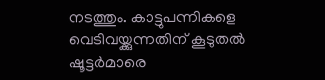നടത്തും. കാട്ടുപന്നികളെ വെടിവയ്ക്കുന്നതിന് കൂടുതല്‍ ഷൂട്ടര്‍മാരെ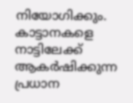നിയോഗിക്കും. കാട്ടാനകളെ നാട്ടിലേക്ക് ആകര്‍ഷിക്കുന്ന പ്രധാന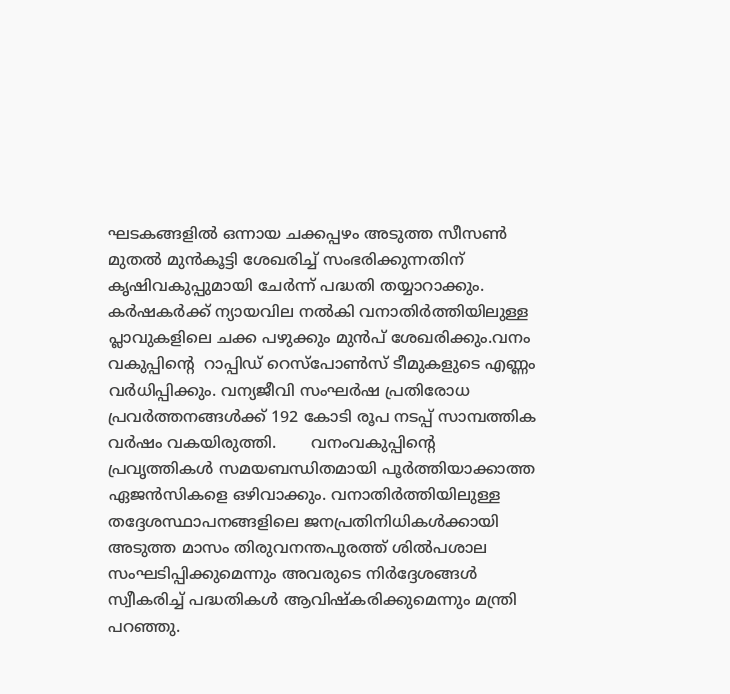ഘടകങ്ങളില്‍ ഒന്നായ ചക്കപ്പഴം അടുത്ത സീസണ്‍ മുതല്‍ മുന്‍കൂട്ടി ശേഖരിച്ച് സംഭരിക്കുന്നതിന് കൃഷിവകുപ്പുമായി ചേര്‍ന്ന് പദ്ധതി തയ്യാറാക്കും. കര്‍ഷകര്‍ക്ക് ന്യായവില നല്‍കി വനാതിര്‍ത്തിയിലുള്ള പ്ലാവുകളിലെ ചക്ക പഴുക്കും മുന്‍പ് ശേഖരിക്കും.വനം വകുപ്പിന്റെ  റാപ്പിഡ് റെസ്‌പോണ്‍സ് ടീമുകളുടെ എണ്ണം വര്‍ധിപ്പിക്കും. വന്യജീവി സംഘര്‍ഷ പ്രതിരോധ പ്രവര്‍ത്തനങ്ങള്‍ക്ക് 192 കോടി രൂപ നടപ്പ് സാമ്പത്തിക വര്‍ഷം വകയിരുത്തി.       വനംവകുപ്പിന്റെ പ്രവൃത്തികള്‍ സമയബന്ധിതമായി പൂര്‍ത്തിയാക്കാത്ത ഏജന്‍സികളെ ഒഴിവാക്കും. വനാതിര്‍ത്തിയിലുള്ള  തദ്ദേശസ്ഥാപനങ്ങളിലെ ജനപ്രതിനിധികള്‍ക്കായി അടുത്ത മാസം തിരുവനന്തപുരത്ത് ശില്‍പശാല സംഘടിപ്പിക്കുമെന്നും അവരുടെ നിര്‍ദ്ദേശങ്ങള്‍ സ്വീകരിച്ച് പദ്ധതികള്‍ ആവിഷ്‌കരിക്കുമെന്നും മന്ത്രി പറഞ്ഞു.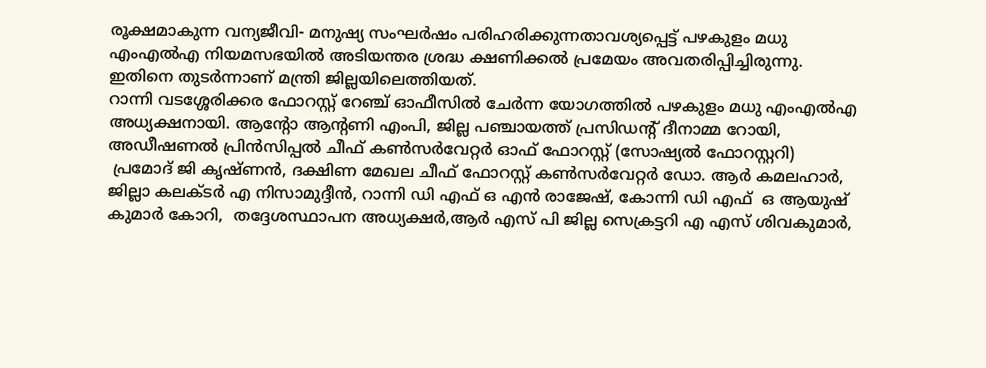രൂക്ഷമാകുന്ന വന്യജീവി- മനുഷ്യ സംഘര്‍ഷം പരിഹരിക്കുന്നതാവശ്യപ്പെട്ട് പഴകുളം മധു എംഎല്‍എ നിയമസഭയില്‍ അടിയന്തര ശ്രദ്ധ ക്ഷണിക്കല്‍ പ്രമേയം അവതരിപ്പിച്ചിരുന്നു. ഇതിനെ തുടര്‍ന്നാണ് മന്ത്രി ജില്ലയിലെത്തിയത്.
റാന്നി വടശ്ശേരിക്കര ഫോറസ്റ്റ് റേഞ്ച് ഓഫീസില്‍ ചേര്‍ന്ന യോഗത്തില്‍ പഴകുളം മധു എംഎല്‍എ അധ്യക്ഷനായി. ആന്റോ ആന്റണി എംപി, ജില്ല പഞ്ചായത്ത് പ്രസിഡന്റ് ദീനാമ്മ റോയി, അഡീഷണല്‍ പ്രിന്‍സിപ്പല്‍ ചീഫ് കണ്‍സര്‍വേറ്റര്‍ ഓഫ് ഫോറസ്റ്റ് (സോഷ്യല്‍ ഫോറസ്റ്ററി)
 പ്രമോദ് ജി കൃഷ്ണന്‍, ദക്ഷിണ മേഖല ചീഫ് ഫോറസ്റ്റ് കണ്‍സര്‍വേറ്റര്‍ ഡോ. ആര്‍ കമലഹാര്‍,  ജില്ലാ കലക്ടര്‍ എ നിസാമുദ്ദീന്‍, റാന്നി ഡി എഫ് ഒ എന്‍ രാജേഷ്, കോന്നി ഡി എഫ്  ഒ ആയുഷ് കുമാര്‍ കോറി,  തദ്ദേശസ്ഥാപന അധ്യക്ഷര്‍,ആര്‍ എസ് പി ജില്ല സെക്രട്ടറി എ എസ് ശിവകുമാര്‍,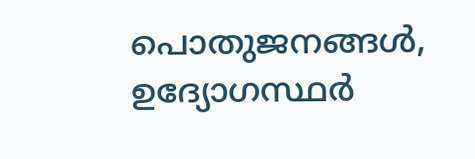പൊതുജനങ്ങള്‍, ഉദ്യോഗസ്ഥര്‍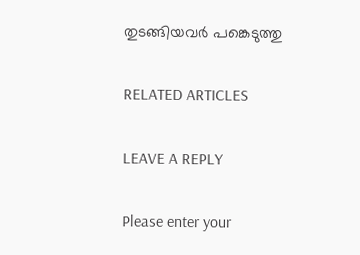തുടങ്ങിയവര്‍ പങ്കെടുത്തു

RELATED ARTICLES

LEAVE A REPLY

Please enter your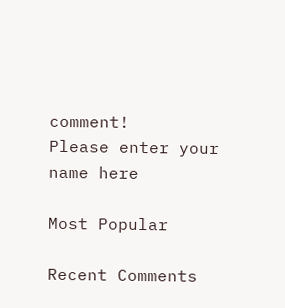comment!
Please enter your name here

Most Popular

Recent Comments